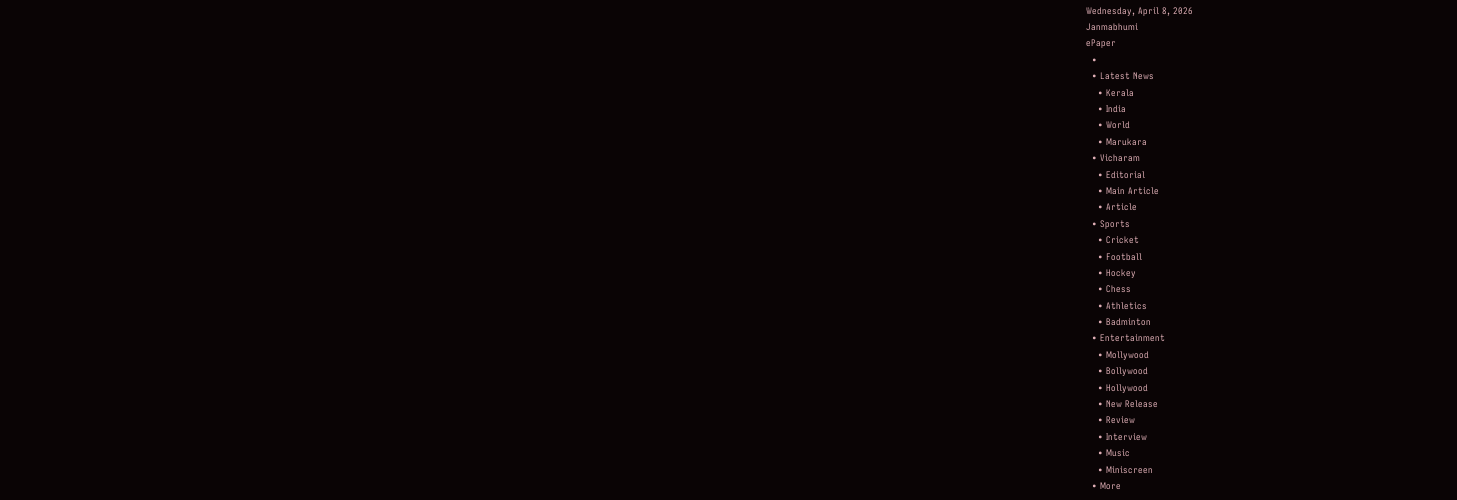Wednesday, April 8, 2026
Janmabhumi
ePaper
  •
  • Latest News
    • Kerala
    • India
    • World
    • Marukara
  • Vicharam
    • Editorial
    • Main Article
    • Article
  • Sports
    • Cricket
    • Football
    • Hockey
    • Chess
    • Athletics
    • Badminton
  • Entertainment
    • Mollywood
    • Bollywood
    • Hollywood
    • New Release
    • Review
    • Interview
    • Music
    • Miniscreen
  • More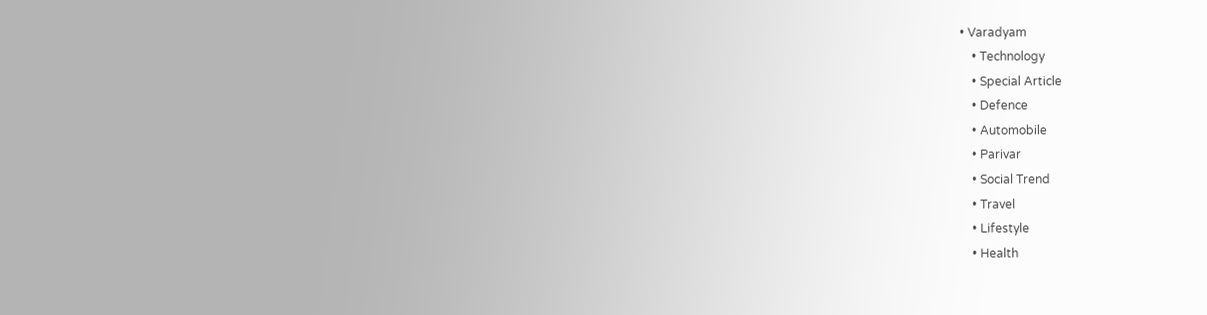• Varadyam
    • Technology
    • Special Article
    • Defence
    • Automobile
    • Parivar
    • Social Trend
    • Travel
    • Lifestyle
    • Health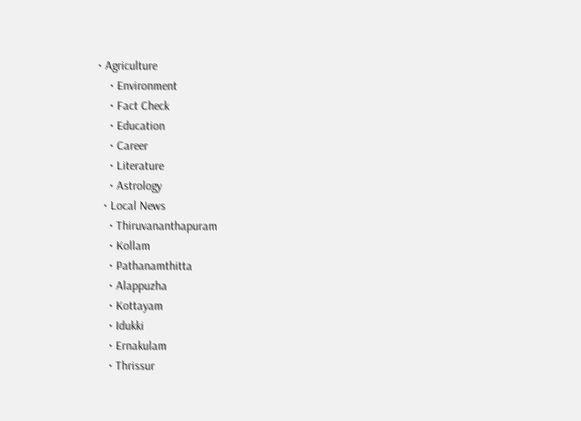• Agriculture
    • Environment
    • Fact Check
    • Education
    • Career
    • Literature
    • Astrology
  • Local News
    • Thiruvananthapuram
    • Kollam
    • Pathanamthitta
    • Alappuzha
    • Kottayam
    • Idukki
    • Ernakulam
    • Thrissur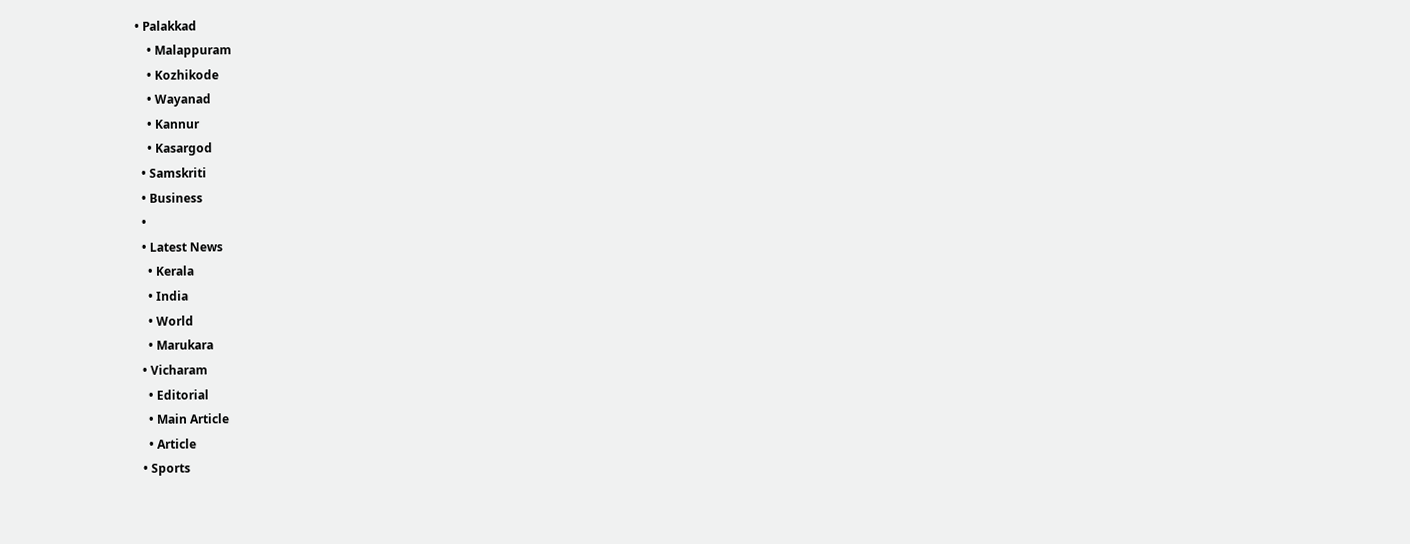• Palakkad
    • Malappuram
    • Kozhikode
    • Wayanad
    • Kannur
    • Kasargod
  • Samskriti
  • Business
  •
  • Latest News
    • Kerala
    • India
    • World
    • Marukara
  • Vicharam
    • Editorial
    • Main Article
    • Article
  • Sports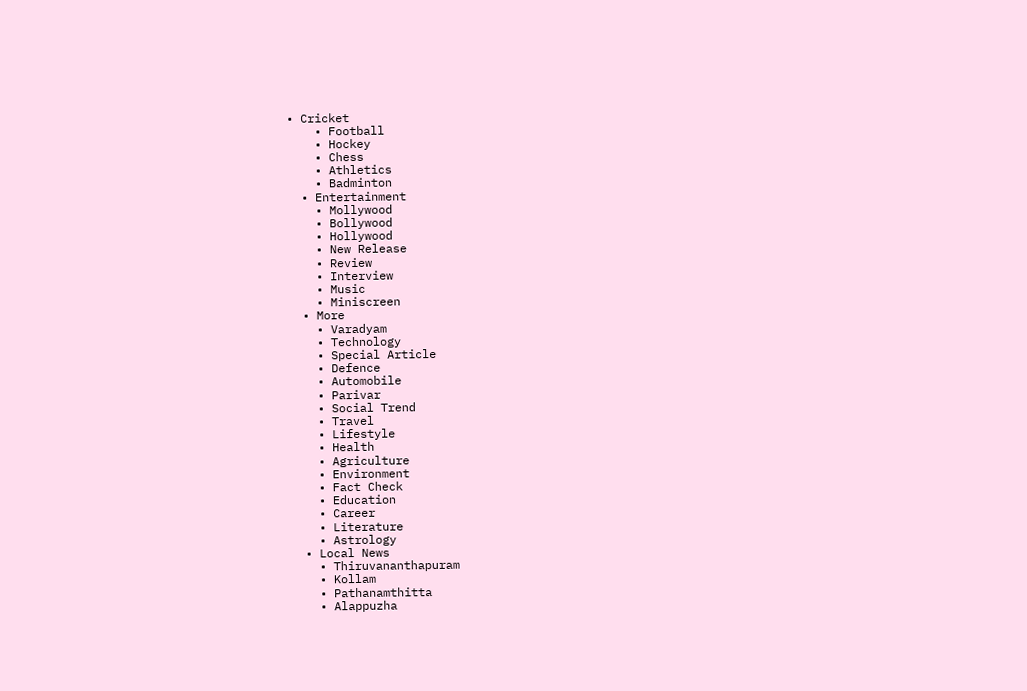• Cricket
    • Football
    • Hockey
    • Chess
    • Athletics
    • Badminton
  • Entertainment
    • Mollywood
    • Bollywood
    • Hollywood
    • New Release
    • Review
    • Interview
    • Music
    • Miniscreen
  • More
    • Varadyam
    • Technology
    • Special Article
    • Defence
    • Automobile
    • Parivar
    • Social Trend
    • Travel
    • Lifestyle
    • Health
    • Agriculture
    • Environment
    • Fact Check
    • Education
    • Career
    • Literature
    • Astrology
  • Local News
    • Thiruvananthapuram
    • Kollam
    • Pathanamthitta
    • Alappuzha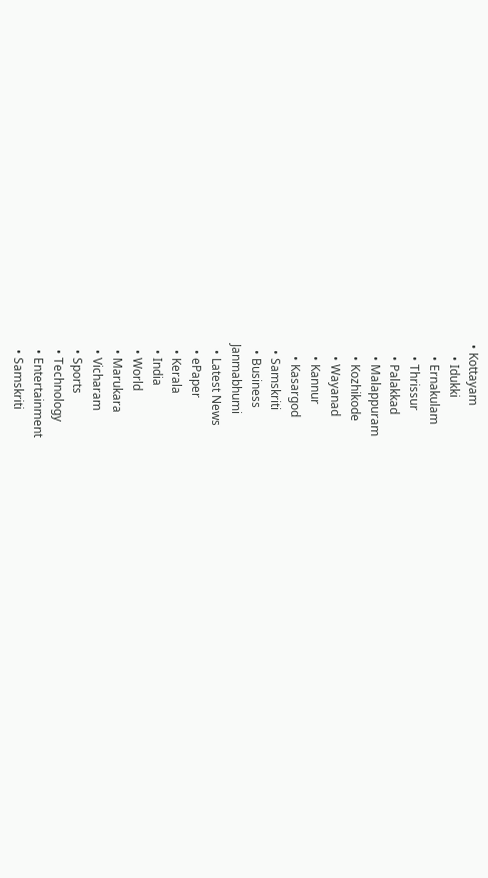• Kottayam
    • Idukki
    • Ernakulam
    • Thrissur
    • Palakkad
    • Malappuram
    • Kozhikode
    • Wayanad
    • Kannur
    • Kasargod
  • Samskriti
  • Business
Janmabhumi
  • Latest News
  • ePaper
  • Kerala
  • India
  • World
  • Marukara
  • Vicharam
  • Sports
  • Technology
  • Entertainment
  • Samskriti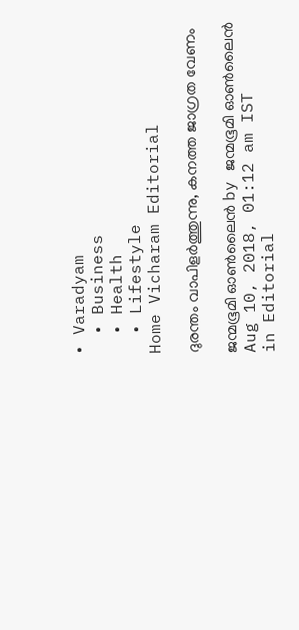• Varadyam
  • Business
  • Health
  • Lifestyle
Home Vicharam Editorial

ദുരന്തം വാപിളര്‍ത്തുന്നു, കനത്ത ജാഗ്രത വേണം

ജന്മഭൂമി ഓണ്‍ലൈന്‍ by ജന്മഭൂമി ഓണ്‍ലൈന്‍
Aug 10, 2018, 01:12 am IST
in Editorial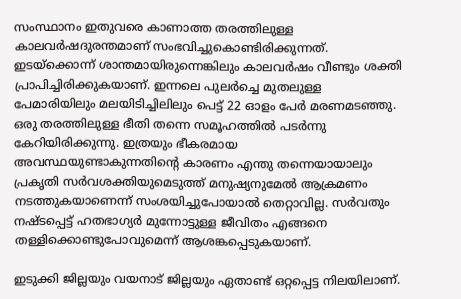സംസ്ഥാനം ഇതുവരെ കാണാത്ത തരത്തിലുള്ള കാലവര്‍ഷദുരന്തമാണ് സംഭവിച്ചുകൊണ്ടിരിക്കുന്നത്. ഇടയ്‌ക്കൊന്ന് ശാന്തമായിരുന്നെങ്കിലും കാലവര്‍ഷം വീണ്ടും ശക്തി പ്രാപിച്ചിരിക്കുകയാണ്. ഇന്നലെ പുലര്‍ച്ചെ മുതലുള്ള പേമാരിയിലും മലയിടിച്ചിലിലും പെട്ട് 22 ഓളം പേര്‍ മരണമടഞ്ഞു. ഒരു തരത്തിലുള്ള ഭീതി തന്നെ സമൂഹത്തില്‍ പടര്‍ന്നു കേറിയിരിക്കുന്നു. ഇത്രയും ഭീകരമായ അവസ്ഥയുണ്ടാകുന്നതിന്റെ കാരണം എന്തു തന്നെയായാലും പ്രകൃതി സര്‍വശക്തിയുമെടുത്ത് മനുഷ്യനുമേല്‍ ആക്രമണം നടത്തുകയാണെന്ന് സംശയിച്ചുപോയാല്‍ തെറ്റാവില്ല. സര്‍വതും നഷ്ടപ്പെട്ട് ഹതഭാഗ്യര്‍ മുന്നോട്ടുള്ള ജീവിതം എങ്ങനെ തള്ളിക്കൊണ്ടുപോവുമെന്ന് ആശങ്കപ്പെടുകയാണ്.

ഇടുക്കി ജില്ലയും വയനാട് ജില്ലയും ഏതാണ്ട് ഒറ്റപ്പെട്ട നിലയിലാണ്.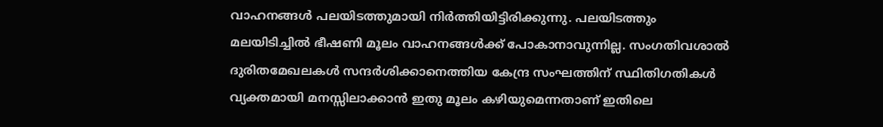വാഹനങ്ങള്‍ പലയിടത്തുമായി നിര്‍ത്തിയിട്ടിരിക്കുന്നു. പലയിടത്തും മലയിടിച്ചില്‍ ഭീഷണി മൂലം വാഹനങ്ങള്‍ക്ക് പോകാനാവുന്നില്ല. സംഗതിവശാല്‍ ദുരിതമേഖലകള്‍ സന്ദര്‍ശിക്കാനെത്തിയ കേന്ദ്ര സംഘത്തിന് സ്ഥിതിഗതികള്‍ വ്യക്തമായി മനസ്സിലാക്കാന്‍ ഇതു മൂലം കഴിയുമെന്നതാണ് ഇതിലെ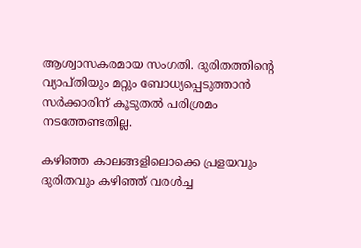ആശ്വാസകരമായ സംഗതി. ദുരിതത്തിന്റെ വ്യാപ്തിയും മറ്റും ബോധ്യപ്പെടുത്താന്‍ സര്‍ക്കാരിന് കൂടുതല്‍ പരിശ്രമം നടത്തേണ്ടതില്ല.

കഴിഞ്ഞ കാലങ്ങളിലൊക്കെ പ്രളയവും ദുരിതവും കഴിഞ്ഞ് വരള്‍ച്ച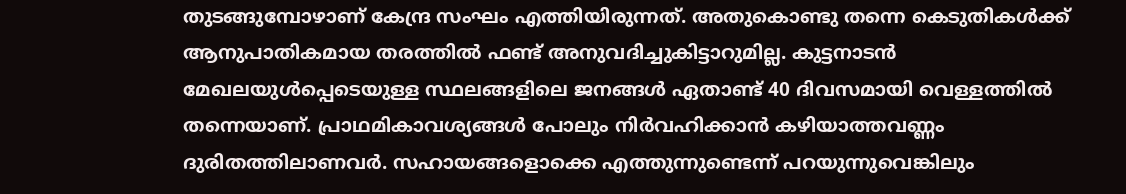തുടങ്ങുമ്പോഴാണ് കേന്ദ്ര സംഘം എത്തിയിരുന്നത്. അതുകൊണ്ടു തന്നെ കെടുതികള്‍ക്ക് ആനുപാതികമായ തരത്തില്‍ ഫണ്ട് അനുവദിച്ചുകിട്ടാറുമില്ല. കുട്ടനാടന്‍ മേഖലയുള്‍പ്പെടെയുള്ള സ്ഥലങ്ങളിലെ ജനങ്ങള്‍ ഏതാണ്ട് 40 ദിവസമായി വെള്ളത്തില്‍ തന്നെയാണ്. പ്രാഥമികാവശ്യങ്ങള്‍ പോലും നിര്‍വഹിക്കാന്‍ കഴിയാത്തവണ്ണം ദുരിതത്തിലാണവര്‍. സഹായങ്ങളൊക്കെ എത്തുന്നുണ്ടെന്ന് പറയുന്നുവെങ്കിലും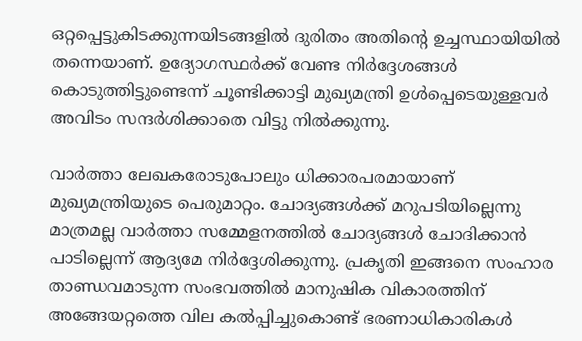ഒറ്റപ്പെട്ടുകിടക്കുന്നയിടങ്ങളില്‍ ദുരിതം അതിന്റെ ഉച്ചസ്ഥായിയില്‍ തന്നെയാണ്. ഉദ്യോഗസ്ഥര്‍ക്ക് വേണ്ട നിര്‍ദ്ദേശങ്ങള്‍ കൊടുത്തിട്ടുണ്ടെന്ന് ചൂണ്ടിക്കാട്ടി മുഖ്യമന്ത്രി ഉള്‍പ്പെടെയുള്ളവര്‍ അവിടം സന്ദര്‍ശിക്കാതെ വിട്ടു നില്‍ക്കുന്നു.

വാര്‍ത്താ ലേഖകരോടുപോലും ധിക്കാരപരമായാണ് മുഖ്യമന്ത്രിയുടെ പെരുമാറ്റം. ചോദ്യങ്ങള്‍ക്ക് മറുപടിയില്ലെന്നു മാത്രമല്ല വാര്‍ത്താ സമ്മേളനത്തില്‍ ചോദ്യങ്ങള്‍ ചോദിക്കാന്‍ പാടില്ലെന്ന് ആദ്യമേ നിര്‍ദ്ദേശിക്കുന്നു. പ്രകൃതി ഇങ്ങനെ സംഹാര താണ്ഡവമാടുന്ന സംഭവത്തില്‍ മാനുഷിക വികാരത്തിന് അങ്ങേയറ്റത്തെ വില കല്‍പ്പിച്ചുകൊണ്ട് ഭരണാധികാരികള്‍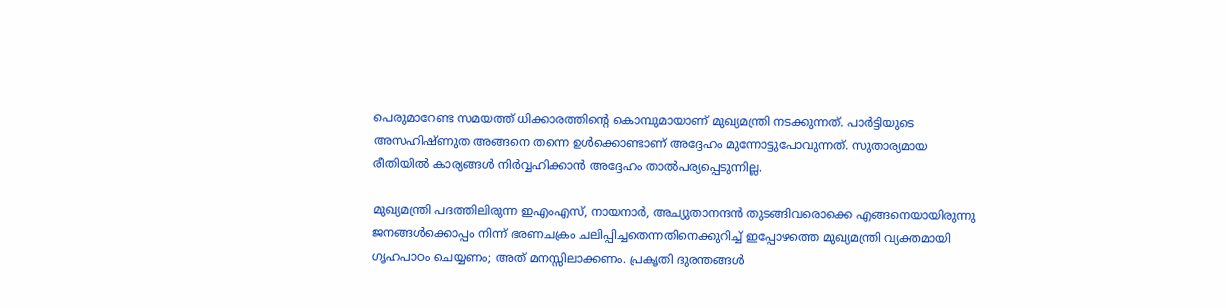പെരുമാറേണ്ട സമയത്ത് ധിക്കാരത്തിന്റെ കൊമ്പുമായാണ് മുഖ്യമന്ത്രി നടക്കുന്നത്. പാര്‍ട്ടിയുടെ  അസഹിഷ്ണുത അങ്ങനെ തന്നെ ഉള്‍ക്കൊണ്ടാണ് അദ്ദേഹം മുന്നോട്ടുപോവുന്നത്. സുതാര്യമായ രീതിയില്‍ കാര്യങ്ങള്‍ നിര്‍വ്വഹിക്കാന്‍ അദ്ദേഹം താല്‍പര്യപ്പെടുന്നില്ല.

മുഖ്യമന്ത്രി പദത്തിലിരുന്ന ഇഎംഎസ്, നായനാര്‍, അച്യുതാനന്ദന്‍ തുടങ്ങിവരൊക്കെ എങ്ങനെയായിരുന്നു ജനങ്ങള്‍ക്കൊപ്പം നിന്ന് ഭരണചക്രം ചലിപ്പിച്ചതെന്നതിനെക്കുറിച്ച് ഇപ്പോഴത്തെ മുഖ്യമന്ത്രി വ്യക്തമായി ഗൃഹപാഠം ചെയ്യണം; അത് മനസ്സിലാക്കണം. പ്രകൃതി ദുരന്തങ്ങള്‍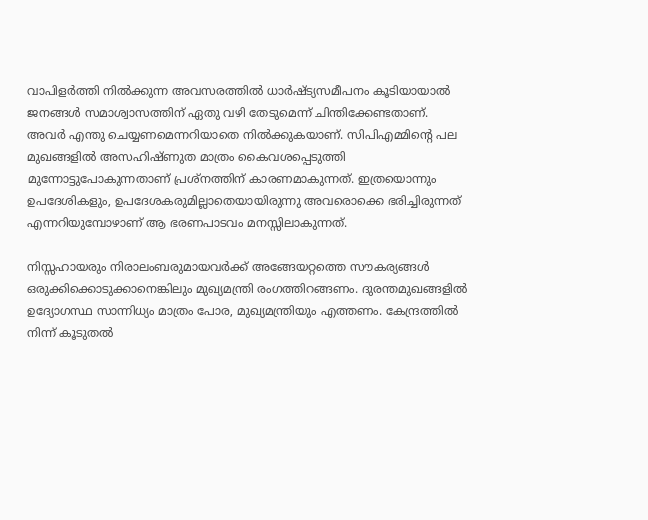വാപിളര്‍ത്തി നില്‍ക്കുന്ന അവസരത്തില്‍ ധാര്‍ഷ്ട്യസമീപനം കൂടിയായാല്‍ ജനങ്ങള്‍ സമാശ്വാസത്തിന് ഏതു വഴി തേടുമെന്ന് ചിന്തിക്കേണ്ടതാണ്. അവര്‍ എന്തു ചെയ്യണമെന്നറിയാതെ നില്‍ക്കുകയാണ്. സിപിഎമ്മിന്റെ പല മുഖങ്ങളില്‍ അസഹിഷ്ണുത മാത്രം കൈവശപ്പെടുത്തി മുന്നോട്ടുപോകുന്നതാണ് പ്രശ്‌നത്തിന് കാരണമാകുന്നത്. ഇത്രയൊന്നും ഉപദേശികളും, ഉപദേശകരുമില്ലാതെയായിരുന്നു അവരൊക്കെ ഭരിച്ചിരുന്നത് എന്നറിയുമ്പോഴാണ് ആ ഭരണപാടവം മനസ്സിലാകുന്നത്.

നിസ്സഹായരും നിരാലംബരുമായവര്‍ക്ക് അങ്ങേയറ്റത്തെ സൗകര്യങ്ങള്‍ ഒരുക്കിക്കൊടുക്കാനെങ്കിലും മുഖ്യമന്ത്രി രംഗത്തിറങ്ങണം. ദുരന്തമുഖങ്ങളില്‍ ഉദ്യോഗസ്ഥ സാന്നിധ്യം മാത്രം പോര, മുഖ്യമന്ത്രിയും എത്തണം. കേന്ദ്രത്തില്‍ നിന്ന് കൂടുതല്‍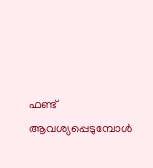ഫണ്ട് ആവശ്യപ്പെടുമ്പോള്‍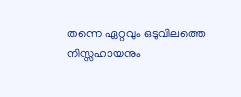തന്നെ ഏറ്റവും ഒടുവിലത്തെ നിസ്സഹായനും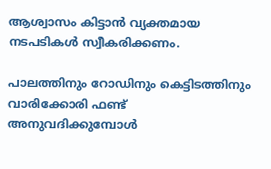ആശ്വാസം കിട്ടാന്‍ വ്യക്തമായ നടപടികള്‍ സ്വീകരിക്കണം.

പാലത്തിനും റോഡിനും കെട്ടിടത്തിനും വാരിക്കോരി ഫണ്ട് അനുവദിക്കുമ്പോള്‍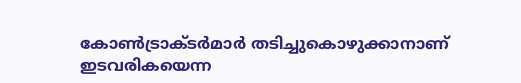കോണ്‍ട്രാക്ടര്‍മാര്‍ തടിച്ചുകൊഴുക്കാനാണ് ഇടവരികയെന്ന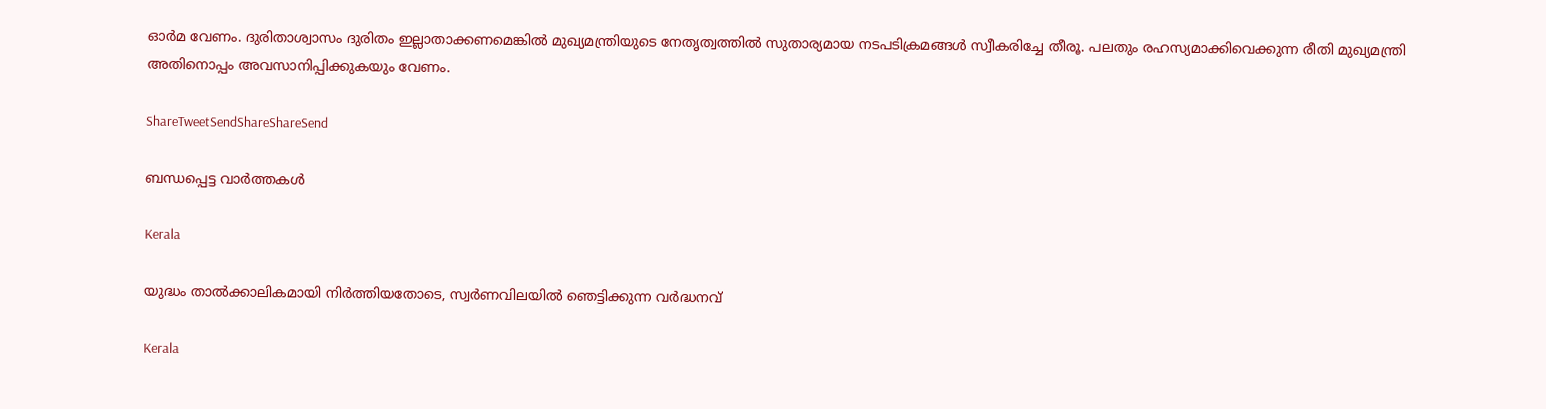ഓര്‍മ വേണം. ദുരിതാശ്വാസം ദുരിതം ഇല്ലാതാക്കണമെങ്കില്‍ മുഖ്യമന്ത്രിയുടെ നേതൃത്വത്തില്‍ സുതാര്യമായ നടപടിക്രമങ്ങള്‍ സ്വീകരിച്ചേ തീരൂ. പലതും രഹസ്യമാക്കിവെക്കുന്ന രീതി മുഖ്യമന്ത്രി അതിനൊപ്പം അവസാനിപ്പിക്കുകയും വേണം.

ShareTweetSendShareShareSend

ബന്ധപ്പെട്ട വാര്‍ത്തകള്‍

Kerala

യുദ്ധം താൽക്കാലികമായി നിർത്തിയതോടെ, സ്വർണവിലയിൽ ഞെട്ടിക്കുന്ന വർദ്ധനവ്

Kerala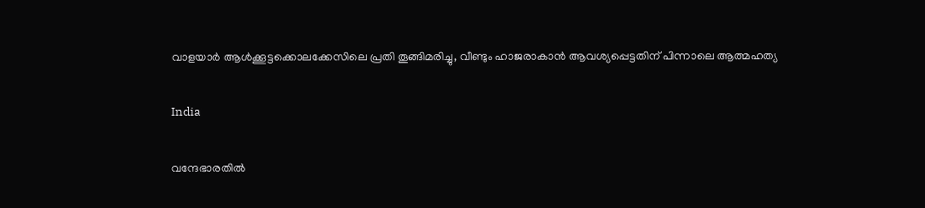വാളയാർ ആൾക്കൂട്ടക്കൊലക്കേസിലെ പ്രതി തൂങ്ങിമരിച്ചു, വീണ്ടും ഹാജരാകാൻ ആവശ്യപ്പെട്ടതിന് പിന്നാലെ ആത്മഹത്യ

India

വന്ദേഭാരതിൽ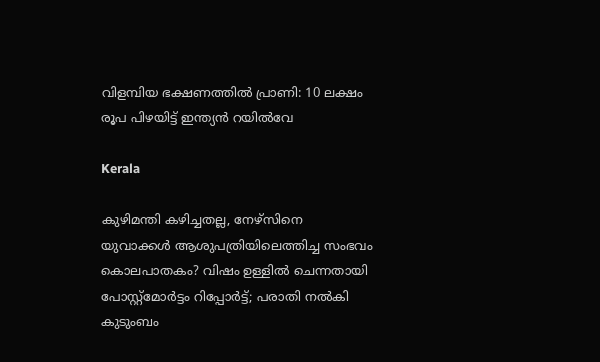വിളമ്പിയ ഭക്ഷണത്തിൽ പ്രാണി: 10 ലക്ഷം രൂപ പിഴയിട്ട് ഇന്ത്യൻ റയിൽവേ

Kerala

കുഴിമന്തി കഴിച്ചതല്ല, നേഴ്‌സിനെ യുവാക്കൾ ആശുപത്രിയിലെത്തിച്ച സംഭവം കൊലപാതകം? വിഷം ഉള്ളിൽ ചെന്നതായി പോസ്റ്റ്മോർട്ടം റിപ്പോർട്ട്; പരാതി നൽകി കുടുംബം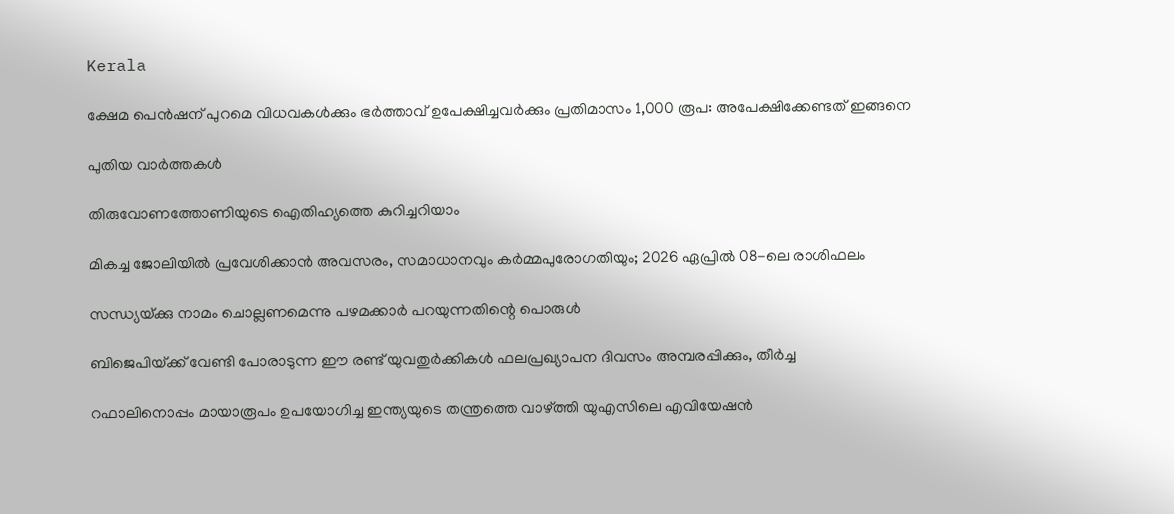Kerala

ക്ഷേമ പെൻഷന് പുറമെ വിധവകൾക്കും ഭർത്താവ് ഉപേക്ഷിച്ചവർക്കും പ്രതിമാസം 1,000 രൂപ: അപേക്ഷിക്കേണ്ടത് ഇങ്ങനെ

പുതിയ വാര്‍ത്തകള്‍

തിരുവോണത്തോണിയുടെ ഐതിഹ്യത്തെ കുറിച്ചറിയാം

മികച്ച ജോലിയിൽ പ്രവേശിക്കാൻ അവസരം, സമാധാനവും കർമ്മപുരോഗതിയും; 2026 ഏപ്രിൽ 08-ലെ രാശിഫലം

സന്ധ്യയ്‌ക്കു നാമം ചൊല്ലണമെന്നു പഴമക്കാര്‍ പറയുന്നതിന്റെ പൊരുള്‍

ബിജെപിയ്‌ക്ക് വേണ്ടി പോരാടുന്ന ഈ രണ്ട് യുവതുര്‍ക്കികള്‍ ഫലപ്രഖ്യാപന ദിവസം അമ്പരപ്പിക്കും, തീര്‍ച്ച

റഫാലിനൊപ്പം മായാരൂപം ഉപയോഗിച്ച ഇന്ത്യയുടെ തന്ത്രത്തെ വാഴ്‌ത്തി യുഎസിലെ എവിയേഷന്‍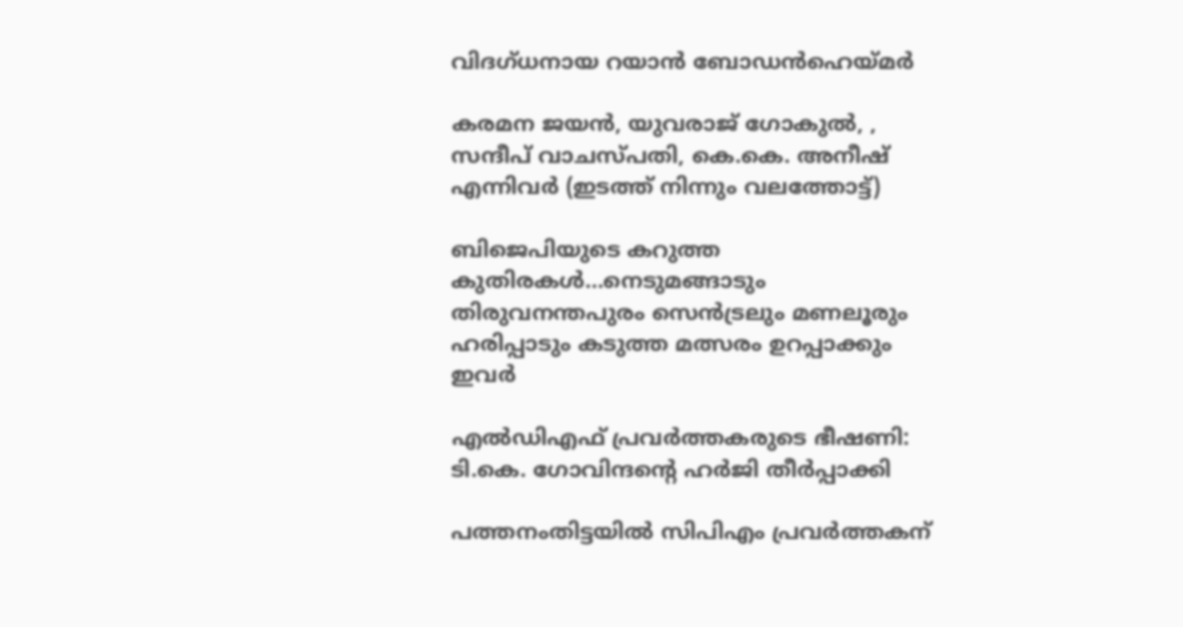വിദഗ്ധനായ റയാന്‍ ബോഡന്‍ഹെയ്‌മര്‍

കരമന ജയൻ, യുവരാജ് ഗോകുൽ, , സന്ദീപ് വാചസ്പതി, കെ.കെ. അനീഷ് എന്നിവര്‍ (ഇടത്ത് നിന്നും വലത്തോട്ട്)

ബിജെപിയുടെ കറുത്ത കുതിരകള്‍…നെടുമങ്ങാടും തിരുവനന്തപുരം സെന്‍ട്രലും മണലൂരും ഹരിപ്പാടും കടുത്ത മത്സരം ഉറപ്പാക്കും ഇവര്‍

എല്‍ഡിഎഫ് പ്രവര്‍ത്തകരുടെ ഭീഷണി: ടി.കെ. ഗോവിന്ദന്റെ ഹര്‍ജി തീര്‍പ്പാക്കി

പത്തനംതിട്ടയില്‍ സിപിഎം പ്രവര്‍ത്തകന്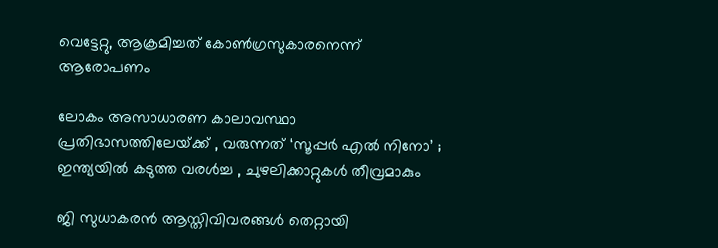വെട്ടേറ്റു, ആക്രമിച്ചത് കോണ്‍ഗ്രസുകാരനെന്ന് ആരോപണം

ലോകം അസാധാരണ കാലാവസ്ഥാ പ്രതിഭാസത്തിലേയ്‌ക്ക് , വരുന്നത് ‘സൂപ്പർ എൽ നിനോ’ ; ഇന്ത്യയിൽ കടുത്ത വരൾച്ച , ചുഴലിക്കാറ്റുകൾ തീവ്രമാകും

ജി സുധാകരന്‍ ആസ്തിവിവരങ്ങള്‍ തെറ്റായി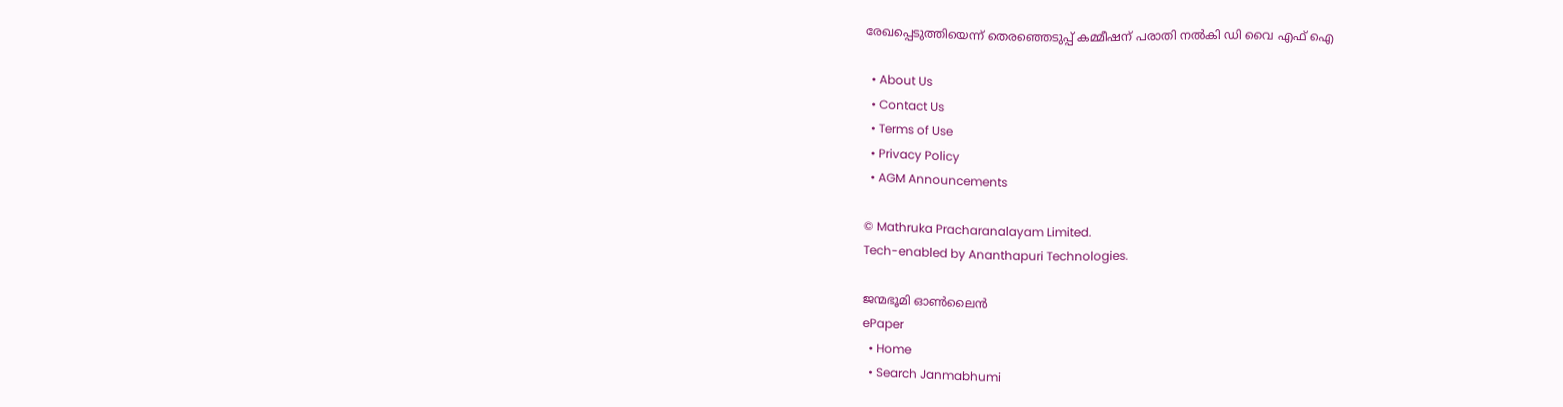രേഖപ്പെടുത്തിയെന്ന് തെരഞ്ഞെടുപ്പ് കമ്മീഷന് പരാതി നല്‍കി ഡി വൈ എഫ് ഐ

  • About Us
  • Contact Us
  • Terms of Use
  • Privacy Policy
  • AGM Announcements

© Mathruka Pracharanalayam Limited.
Tech-enabled by Ananthapuri Technologies.

ജന്മഭൂമി ഓണ്‍ലൈന്‍
ePaper
  • Home
  • Search Janmabhumi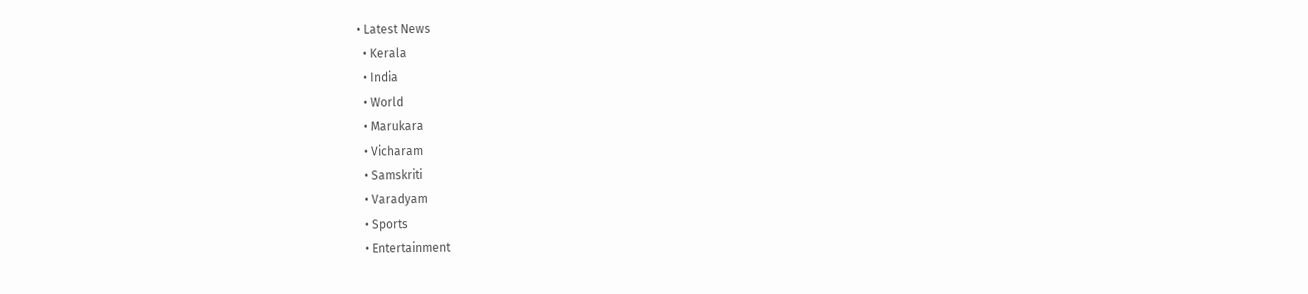• Latest News
  • Kerala
  • India
  • World
  • Marukara
  • Vicharam
  • Samskriti
  • Varadyam
  • Sports
  • Entertainment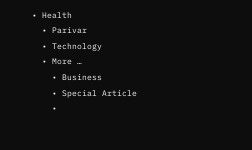• Health
  • Parivar
  • Technology
  • More …
    • Business
    • Special Article
    •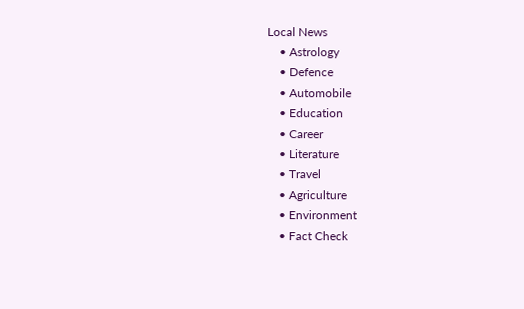Local News
    • Astrology
    • Defence
    • Automobile
    • Education
    • Career
    • Literature
    • Travel
    • Agriculture
    • Environment
    • Fact Check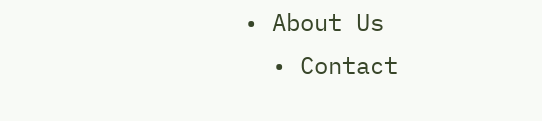• About Us
  • Contact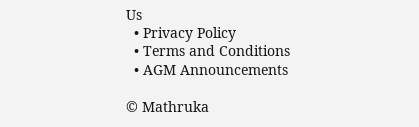Us
  • Privacy Policy
  • Terms and Conditions
  • AGM Announcements

© Mathruka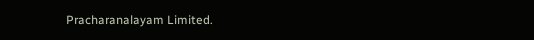Pracharanalayam Limited.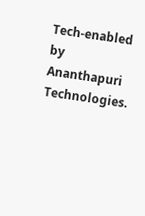Tech-enabled by Ananthapuri Technologies.